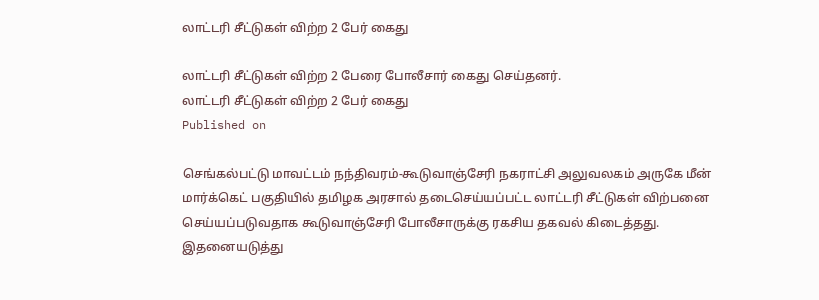லாட்டரி சீட்டுகள் விற்ற 2 பேர் கைது

லாட்டரி சீட்டுகள் விற்ற 2 பேரை போலீசார் கைது செய்தனர்.
லாட்டரி சீட்டுகள் விற்ற 2 பேர் கைது
Published on

செங்கல்பட்டு மாவட்டம் நந்திவரம்-கூடுவாஞ்சேரி நகராட்சி அலுவலகம் அருகே மீன் மார்க்கெட் பகுதியில் தமிழக அரசால் தடைசெய்யப்பட்ட லாட்டரி சீட்டுகள் விற்பனை செய்யப்படுவதாக கூடுவாஞ்சேரி போலீசாருக்கு ரகசிய தகவல் கிடைத்தது. இதனையடுத்து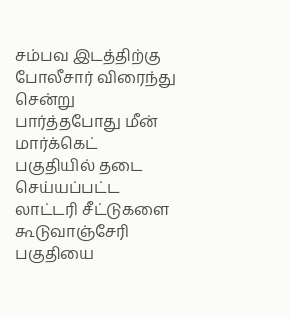சம்பவ இடத்திற்கு போலீசார் விரைந்து சென்று பார்த்தபோது மீன் மார்க்கெட் பகுதியில் தடை செய்யப்பட்ட லாட்டரி சீட்டுகளை கூடுவாஞ்சேரி பகுதியை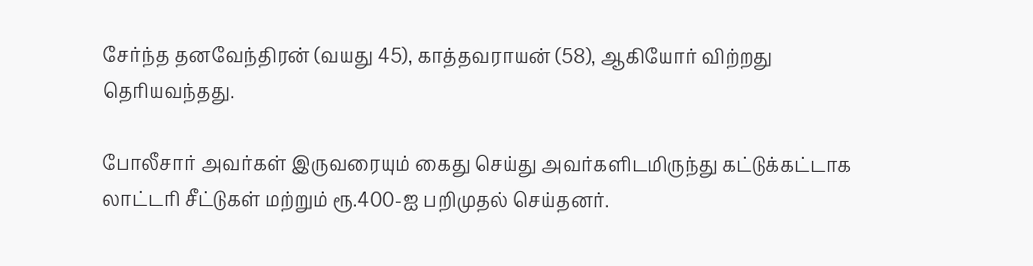சேர்ந்த தனவேந்திரன் (வயது 45), காத்தவராயன் (58), ஆகியோர் விற்றது தெரியவந்தது.

போலீசார் அவர்கள் இருவரையும் கைது செய்து அவர்களிடமிருந்து கட்டுக்கட்டாக லாட்டரி சீட்டுகள் மற்றும் ரூ.400-ஐ பறிமுதல் செய்தனர்.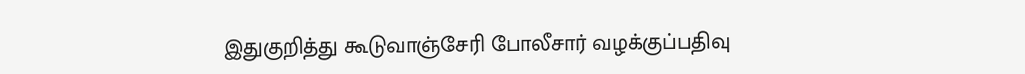இதுகுறித்து கூடுவாஞ்சேரி போலீசார் வழக்குப்பதிவு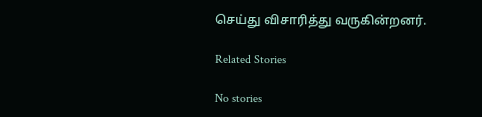செய்து விசாரித்து வருகின்றனர்.

Related Stories

No stories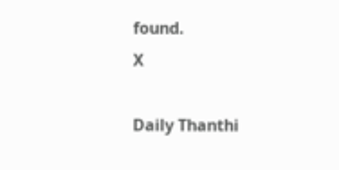found.
X

Daily Thanthi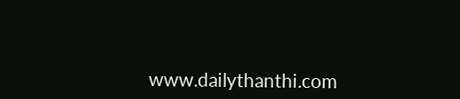www.dailythanthi.com